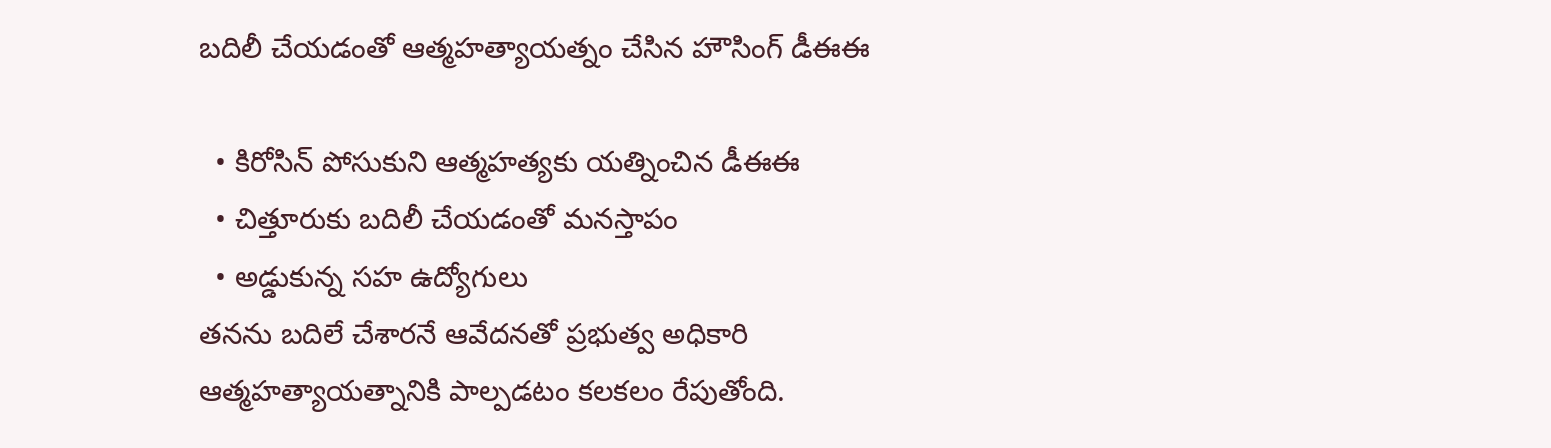బదిలీ చేయడంతో ఆత్మహత్యాయత్నం చేసిన హౌసింగ్ డీఈఈ

  • కిరోసిన్ పోసుకుని ఆత్మహత్యకు యత్నించిన డీఈఈ
  • చిత్తూరుకు బదిలీ చేయడంతో మనస్తాపం
  • అడ్డుకున్న సహ ఉద్యోగులు
తనను బదిలే చేశారనే ఆవేదనతో ప్రభుత్వ అధికారి ఆత్మహత్యాయత్నానికి పాల్పడటం కలకలం రేపుతోంది.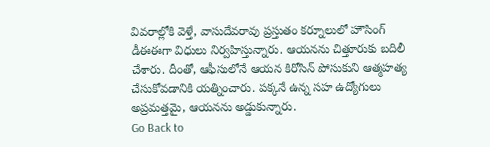వివరాల్లోకి వెళ్తే, వాసుదేవరావు ప్రస్తుతం కర్నూలులో హౌసింగ్ డీఈఈగా విధులు నిర్వహిస్తున్నారు. ఆయనను చిత్తూరుకు బదిలీ చేశారు. దీంతో, ఆఫీసులోనే ఆయన కిరోసిన్ పోసుకుని ఆత్మహత్య చేసుకోవడానికి యత్నించారు. పక్కనే ఉన్న సహ ఉద్యోగులు అప్రమత్తమై, ఆయనను అడ్డుకున్నారు.
Go Back to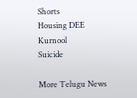Shorts
Housing DEE
Kurnool
Suicide

More Telugu News